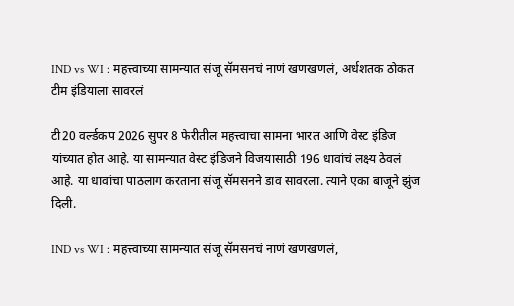IND vs WI : महत्त्वाच्या सामन्यात संजू सॅमसनचं नाणं खणखणलं, अर्धशतक ठोकत टीम इंडियाला सावरलं

टी20 वर्ल्डकप 2026 सुपर 8 फेरीतील महत्त्वाचा सामना भारत आणि वेस्ट इंडिज यांच्यात होत आहे. या सामन्यात वेस्ट इंडिजने विजयासाठी 196 धावांचं लक्ष्य ठेवलं आहे. या धावांचा पाठलाग करताना संजू सॅमसनने डाव सावरला. त्याने एका बाजूने झुंज दिली.

IND vs WI : महत्त्वाच्या सामन्यात संजू सॅमसनचं नाणं खणखणलं,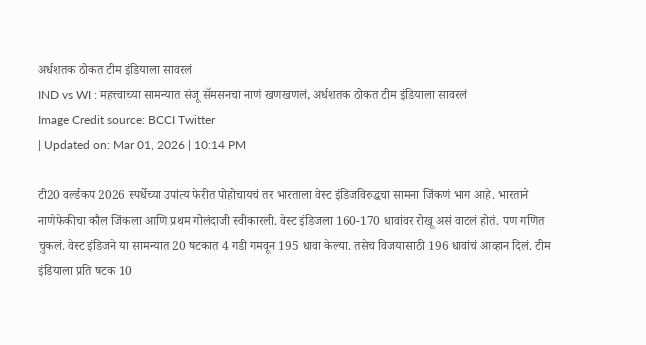अर्धशतक ठोकत टीम इंडियाला सावरलं
IND vs WI : महत्त्वाच्या सामन्यात संजू सॅमसनचा नाणं खणखणलं, अर्धशतक ठोकत टीम इंडियाला सावरलं
Image Credit source: BCCI Twitter
| Updated on: Mar 01, 2026 | 10:14 PM

टी20 वर्ल्डकप 2026 स्पर्धेच्या उपांत्य फेरीत पोहोचायचं तर भारताला वेस्ट इंडिजविरुद्धचा सामना जिंकणं भाग आहे. भारताने नाणेफेकीचा कौल जिंकला आणि प्रथम गोलंदाजी स्वीकारली. वेस्ट इंडिजला 160-170 धावांवर रोखू असं वाटलं होतं. पण गणित चुकलं. वेस्ट इंडिजने या सामन्यात 20 षटकात 4 गडी गमवून 195 धावा केल्या. तसेच विजयासाठी 196 धावांचं आव्हान दिलं. टीम इंडियाला प्रति षटक 10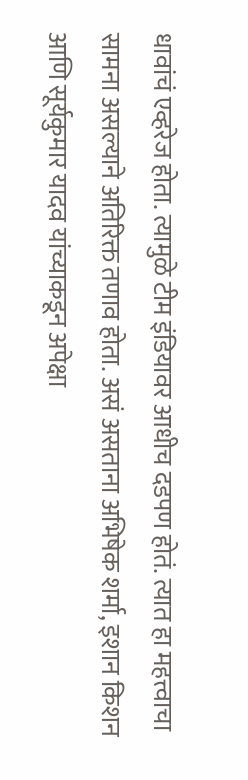धावांचं एव्हरेज होता. त्यामुळे टीम इंडियावर आधीच दडपण होतं. त्यात हा महत्त्वाचा सामना असल्याने अतिरिक्त तणाव होता. असं असताना अभिषेक शर्मा, इशान किशन आणि सूर्यकुमार यादव यांच्याकडून अपेक्षा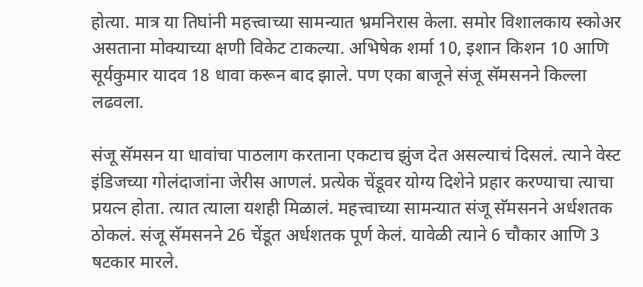होत्या. मात्र या तिघांनी महत्त्वाच्या सामन्यात भ्रमनिरास केला. समोर विशालकाय स्कोअर असताना मोक्याच्या क्षणी विकेट टाकल्या. अभिषेक शर्मा 10, इशान किशन 10 आणि सूर्यकुमार यादव 18 धावा करून बाद झाले. पण एका बाजूने संजू सॅमसनने किल्ला लढवला.

संजू सॅमसन या धावांचा पाठलाग करताना एकटाच झुंज देत असल्याचं दिसलं. त्याने वेस्ट इंडिजच्या गोलंदाजांना जेरीस आणलं. प्रत्येक चेंडूवर योग्य दिशेने प्रहार करण्याचा त्याचा प्रयत्न होता. त्यात त्याला यशही मिळालं. महत्त्वाच्या सामन्यात संजू सॅमसनने अर्धशतक ठोकलं. संजू सॅमसनने 26 चेंडूत अर्धशतक पूर्ण केलं. यावेळी त्याने 6 चौकार आणि 3 षटकार मारले.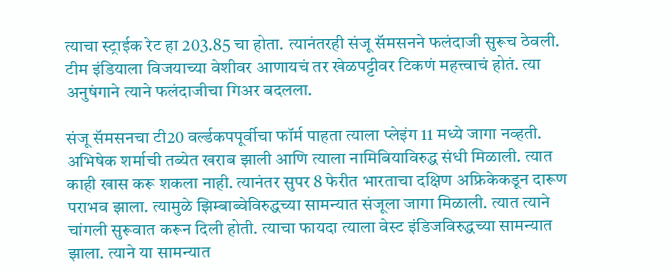त्याचा स्ट्राईक रेट हा 203.85 चा होता. त्यानंतरही संजू सॅमसनने फलंदाजी सुरूच ठेवली. टीम इंडियाला विजयाच्या वेशीवर आणायचं तर खेळपट्टीवर टिकणं महत्त्वाचं होतं. त्या अनुषंगाने त्याने फलंदाजीचा गिअर बदलला.

संजू सॅमसनचा टी20 वर्ल्डकपपूर्वीचा फॉर्म पाहता त्याला प्लेइंग 11 मध्ये जागा नव्हती. अभिषेक शर्माची तब्येत खराब झाली आणि त्याला नामिबियाविरुद्ध संधी मिळाली. त्यात काही खास करू शकला नाही. त्यानंतर सुपर 8 फेरीत भारताचा दक्षिण अफ्रिकेकडून दारूण पराभव झाला. त्यामुळे झिम्बाब्वेविरुद्धच्या सामन्यात संजूला जागा मिळाली. त्यात त्याने चांगली सुरूवात करून दिली होती. त्याचा फायदा त्याला वेस्ट इंडिजविरुद्धच्या सामन्यात झाला. त्याने या सामन्यात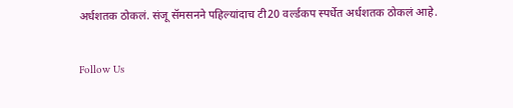अर्धशतक ठोकलं. संजू सॅमसनने पहिल्यांदाच टी20 वर्ल्डकप स्पर्धेत अर्धशतक ठोकलं आहे.

Follow Us